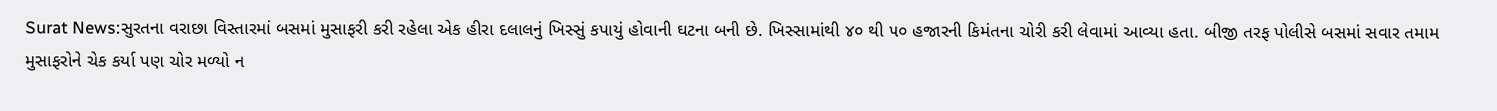Surat News:સુરતના વરાછા વિસ્તારમાં બસમાં મુસાફરી કરી રહેલા એક હીરા દલાલનું ખિસ્સું કપાયું હોવાની ઘટના બની છે. ખિસ્સામાંથી ૪૦ થી ૫૦ હજારની કિમંતના ચોરી કરી લેવામાં આવ્યા હતા. બીજી તરફ પોલીસે બસમાં સવાર તમામ મુસાફરોને ચેક કર્યા પણ ચોર મળ્યો ન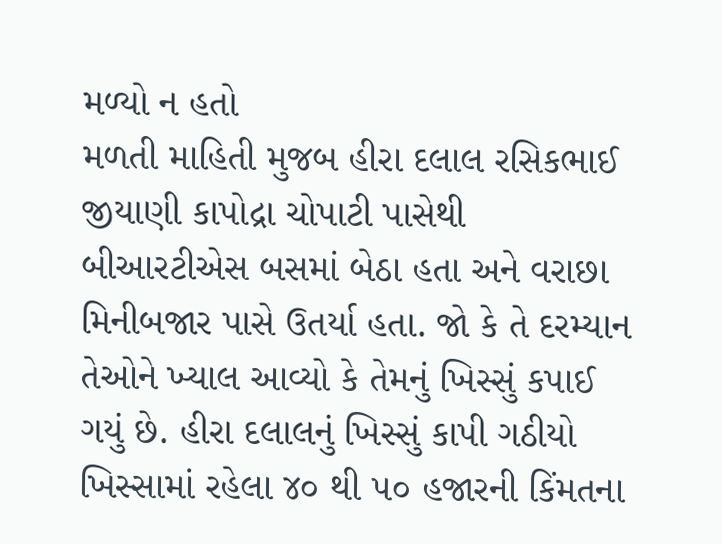મળ્યો ન હતો
મળતી માહિતી મુજબ હીરા દલાલ રસિકભાઈ જીયાણી કાપોદ્રા ચોપાટી પાસેથી બીઆરટીએસ બસમાં બેઠા હતા અને વરાછા મિનીબજાર પાસે ઉતર્યા હતા. જો કે તે દરમ્યાન તેઓને ખ્યાલ આવ્યો કે તેમનું ખિસ્સું કપાઈ ગયું છે. હીરા દલાલનું ખિસ્સું કાપી ગઠીયો ખિસ્સામાં રહેલા ૪૦ થી ૫૦ હજારની કિંમતના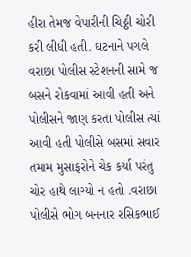હીરા તેમજ વેપારીની ચિઠ્ઠી ચોરી કરી લીધી હતી. ઘટનાને પગલે વરાછા પોલીસ સ્ટેશનની સામે જ બસને રોકવામાં આવી હતી અને પોલીસને જાણ કરતા પોલીસ ત્યાં આવી હતી પોલીસે બસમાં સવાર તમામ મુસાફરોને ચેક કર્યા પરંતુ ચોર હાથે લાગ્યો ન હતો .વરાછા પોલીસે ભોગ બનનાર રસિકભાઈ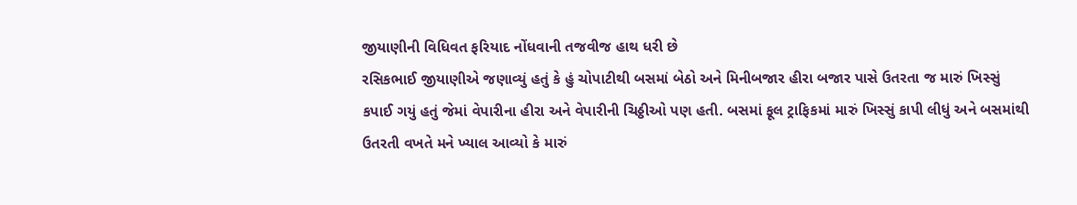જીયાણીની વિધિવત ફરિયાદ નોંધવાની તજવીજ હાથ ધરી છે
રસિકભાઈ જીયાણીએ જણાવ્યું હતું કે હું ચોપાટીથી બસમાં બેઠો અને મિનીબજાર હીરા બજાર પાસે ઉતરતા જ મારું ખિસ્સું કપાઈ ગયું હતું જેમાં વેપારીના હીરા અને વેપારીની ચિઠ્ઠીઓ પણ હતી. બસમાં ફૂલ ટ્રાફિકમાં મારું ખિસ્સું કાપી લીધું અને બસમાંથી ઉતરતી વખતે મને ખ્યાલ આવ્યો કે મારું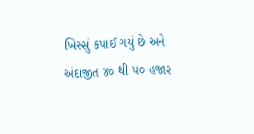ખિસ્સું કપાઈ ગયું છે અને અંદાજીત ૪૦ થી ૫૦ હજાર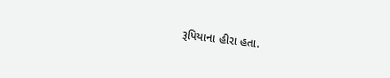રૂપિયાના હીરા હતા.